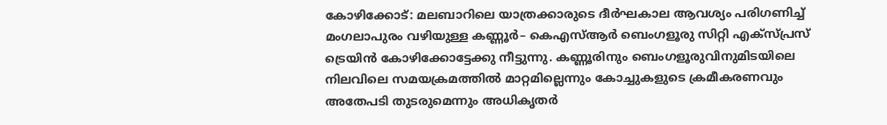കോഴിക്കോട്: മലബാറിലെ യാത്രക്കാരുടെ ദീർഘകാല ആവശ്യം പരിഗണിച്ച് മംഗലാപുരം വഴിയുള്ള കണ്ണൂർ– കെഎസ്ആർ ബെംഗളൂരു സിറ്റി എക്സ്പ്രസ് ട്രെയിൻ കോഴിക്കോട്ടേക്കു നീട്ടുന്നു. കണ്ണൂരിനും ബെംഗളൂരുവിനുമിടയിലെ നിലവിലെ സമയക്രമത്തിൽ മാറ്റമില്ലെന്നും കോച്ചുകളുടെ ക്രമീകരണവും അതേപടി തുടരുമെന്നും അധികൃതർ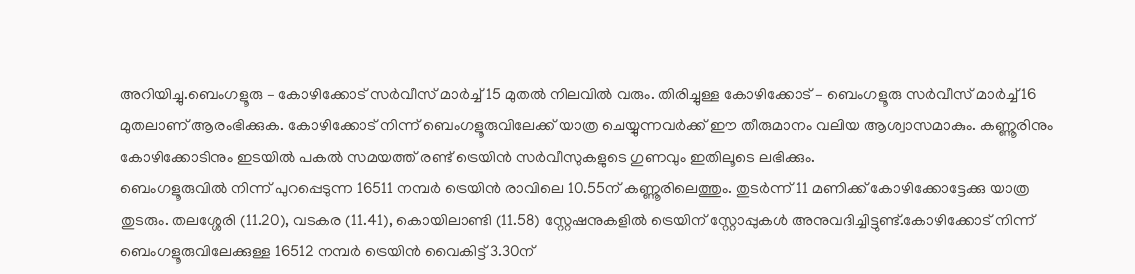അറിയിച്ചു.ബെംഗളൂരു – കോഴിക്കോട് സർവീസ് മാർച്ച് 15 മുതൽ നിലവിൽ വരും. തിരിച്ചുള്ള കോഴിക്കോട് – ബെംഗളൂരു സർവീസ് മാർച്ച് 16 മുതലാണ് ആരംഭിക്കുക. കോഴിക്കോട് നിന്ന് ബെംഗളൂരുവിലേക്ക് യാത്ര ചെയ്യുന്നവർക്ക് ഈ തീരുമാനം വലിയ ആശ്വാസമാകും. കണ്ണൂരിനും കോഴിക്കോടിനും ഇടയിൽ പകൽ സമയത്ത് രണ്ട് ട്രെയിൻ സർവീസുകളുടെ ഗുണവും ഇതിലൂടെ ലഭിക്കും.
ബെംഗളൂരുവിൽ നിന്ന് പുറപ്പെടുന്ന 16511 നമ്പർ ട്രെയിൻ രാവിലെ 10.55ന് കണ്ണൂരിലെത്തും. തുടർന്ന് 11 മണിക്ക് കോഴിക്കോട്ടേക്കു യാത്ര തുടരും. തലശ്ശേരി (11.20), വടകര (11.41), കൊയിലാണ്ടി (11.58) സ്റ്റേഷനുകളിൽ ട്രെയിന് സ്റ്റോപ്പുകൾ അനുവദിച്ചിട്ടുണ്ട്.കോഴിക്കോട് നിന്ന് ബെംഗളൂരുവിലേക്കുള്ള 16512 നമ്പർ ട്രെയിൻ വൈകിട്ട് 3.30ന്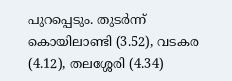പുറപ്പെടും. തുടർന്ന് കൊയിലാണ്ടി (3.52), വടകര (4.12), തലശ്ശേരി (4.34)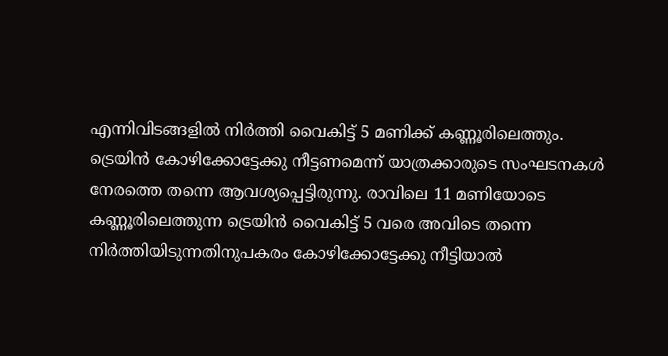എന്നിവിടങ്ങളിൽ നിർത്തി വൈകിട്ട് 5 മണിക്ക് കണ്ണൂരിലെത്തും.
ട്രെയിൻ കോഴിക്കോട്ടേക്കു നീട്ടണമെന്ന് യാത്രക്കാരുടെ സംഘടനകൾ നേരത്തെ തന്നെ ആവശ്യപ്പെട്ടിരുന്നു. രാവിലെ 11 മണിയോടെ കണ്ണൂരിലെത്തുന്ന ട്രെയിൻ വൈകിട്ട് 5 വരെ അവിടെ തന്നെ നിർത്തിയിടുന്നതിനുപകരം കോഴിക്കോട്ടേക്കു നീട്ടിയാൽ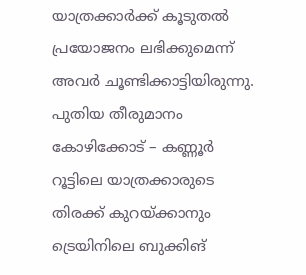യാത്രക്കാർക്ക് കൂടുതൽ പ്രയോജനം ലഭിക്കുമെന്ന് അവർ ചൂണ്ടിക്കാട്ടിയിരുന്നു. പുതിയ തീരുമാനം കോഴിക്കോട് – കണ്ണൂർ റൂട്ടിലെ യാത്രക്കാരുടെ തിരക്ക് കുറയ്ക്കാനും ട്രെയിനിലെ ബുക്കിങ്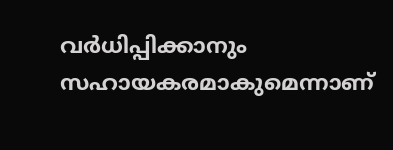വർധിപ്പിക്കാനും സഹായകരമാകുമെന്നാണ്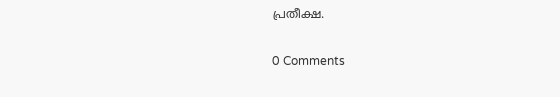പ്രതീക്ഷ.

0 Comments